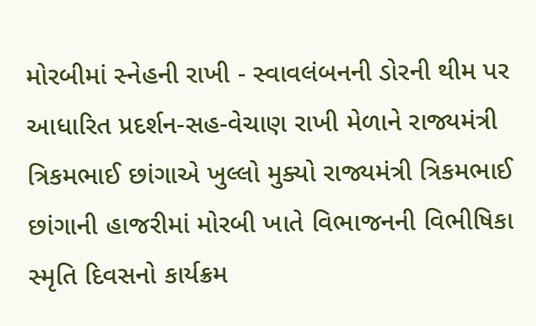મોરબીમાં સ્નેહની રાખી - સ્વાવલંબનની ડોરની થીમ પર આધારિત પ્રદર્શન-સહ-વેચાણ રાખી મેળાને રાજ્યમંત્રી ત્રિકમભાઈ છાંગાએ ખુલ્લો મુક્યો રાજ્યમંત્રી ત્રિકમભાઈ છાંગાની હાજરીમાં મોરબી ખાતે વિભાજનની વિભીષિકા સ્મૃતિ દિવસનો કાર્યક્રમ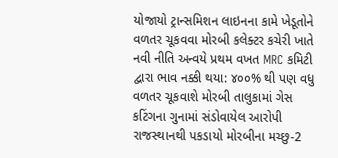યોજાયો ટ્રાન્સમિશન લાઇનના કામે ખેડૂતોને વળતર ચૂકવવા મોરબી કલેક્ટર કચેરી ખાતે નવી નીતિ અન્વયે પ્રથમ વખત MRC કમિટી દ્વારા ભાવ નક્કી થયા: ૪૦૦% થી પણ વધુ વળતર ચૂકવાશે મોરબી તાલુકામાં ગેસ કટિંગના ગુનામાં સંડોવાયેલ આરોપી રાજસ્થાનથી પકડાયો મોરબીના મચ્છુ-2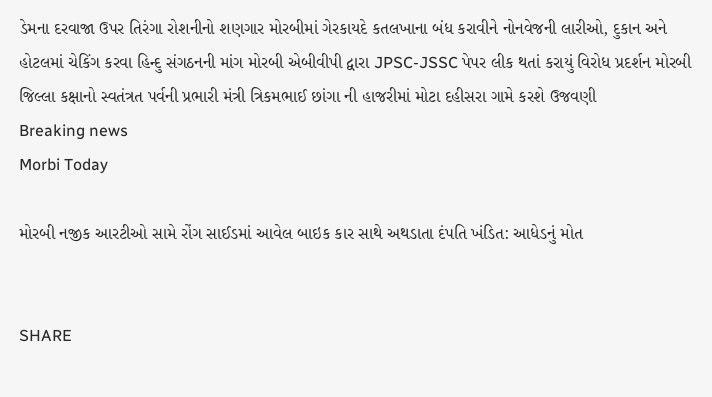ડેમના દરવાજા ઉપર તિરંગા રોશનીનો શણગાર મોરબીમાં ગેરકાયદે કતલખાના બંધ કરાવીને નોનવેજની લારીઓ, દુકાન અને હોટલમાં ચેકિંગ કરવા હિન્દુ સંગઠનની માંગ મોરબી એબીવીપી દ્વારા JPSC-JSSC પેપર લીક થતાં કરાયું વિરોધ પ્રદર્શન મોરબી જિલ્લા કક્ષાનો સ્વતંત્રત પર્વની પ્રભારી મંત્રી ત્રિકમભાઈ છાંગા ની હાજરીમાં મોટા દહીસરા ગામે કરશે ઉજવણી
Breaking news
Morbi Today

મોરબી નજીક આરટીઓ સામે રોંગ સાઈડમાં આવેલ બાઇક કાર સાથે અથડાતા દંપતિ ખંડિત: આધેડનું મોત


SHARE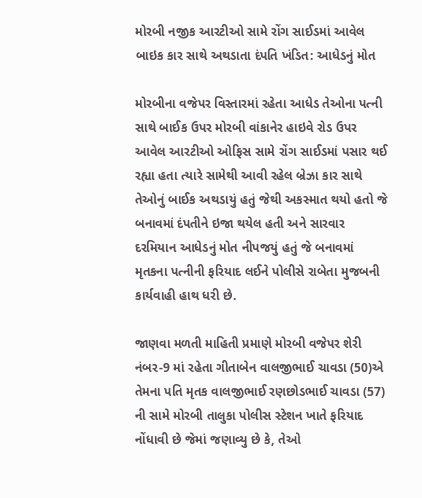મોરબી નજીક આરટીઓ સામે રોંગ સાઈડમાં આવેલ બાઇક કાર સાથે અથડાતા દંપતિ ખંડિત: આધેડનું મોત

મોરબીના વજેપર વિસ્તારમાં રહેતા આધેડ તેઓના પત્ની સાથે બાઈક ઉપર મોરબી વાંકાનેર હાઇવે રોડ ઉપર આવેલ આરટીઓ ઓફિસ સામે રોંગ સાઈડમાં પસાર થઈ રહ્યા હતા ત્યારે સામેથી આવી રહેલ બ્રેઝા કાર સાથે તેઓનું બાઈક અથડાયું હતું જેથી અકસ્માત થયો હતો જે બનાવમાં દંપતીને ઇજા થયેલ હતી અને સારવાર દરમિયાન આધેડનું મોત નીપજયું હતું જે બનાવમાં મૃતકના પત્નીની ફરિયાદ લઈને પોલીસે રાબેતા મુજબની કાર્યવાહી હાથ ધરી છે.

જાણવા મળતી માહિતી પ્રમાણે મોરબી વજેપર શેરી નંબર-9 માં રહેતા ગીતાબેન વાલજીભાઈ ચાવડા (50)એ તેમના પતિ મૃતક વાલજીભાઈ રણછોડભાઈ ચાવડા (57) ની સામે મોરબી તાલુકા પોલીસ સ્ટેશન ખાતે ફરિયાદ નોંધાવી છે જેમાં જણાવ્યુ છે કે, તેઓ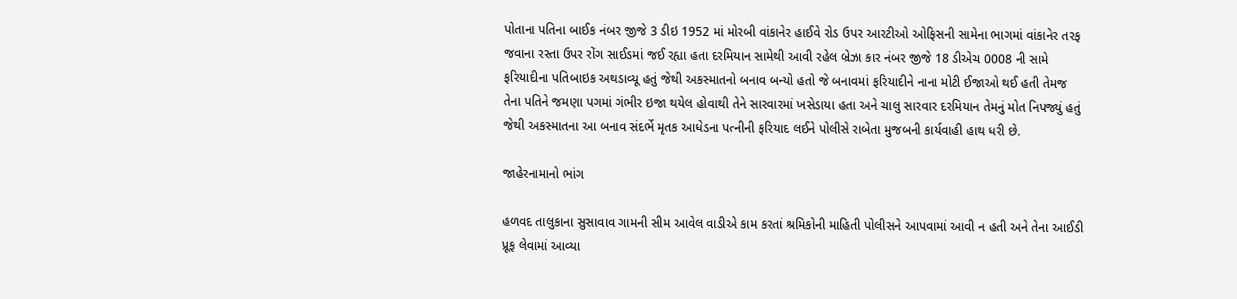પોતાના પતિના બાઈક નંબર જીજે 3 ડીઇ 1952 માં મોરબી વાંકાનેર હાઈવે રોડ ઉપર આરટીઓ ઓફિસની સામેના ભાગમાં વાંકાનેર તરફ જવાના રસ્તા ઉપર રોંગ સાઈડમાં જઈ રહ્યા હતા દરમિયાન સામેથી આવી રહેલ બ્રેઝા કાર નંબર જીજે 18 ડીએચ 0008 ની સામે ફરિયાદીના પતિબાઇક અથડાવ્યૂ હતું જેથી અકસ્માતનો બનાવ બન્યો હતો જે બનાવમાં ફરિયાદીને નાના મોટી ઈજાઓ થઈ હતી તેમજ તેના પતિને જમણા પગમાં ગંભીર ઇજા થયેલ હોવાથી તેને સારવારમાં ખસેડાયા હતા અને ચાલુ સારવાર દરમિયાન તેમનું મોત નિપજ્યું હતું જેથી અકસ્માતના આ બનાવ સંદર્ભે મૃતક આધેડના પત્નીની ફરિયાદ લઈને પોલીસે રાબેતા મુજબની કાર્યવાહી હાથ ધરી છે.

જાહેરનામાનો ભાંગ

હળવદ તાલુકાના સુસાવાવ ગામની સીમ આવેલ વાડીએ કામ કરતાં શ્રમિકોની માહિતી પોલીસને આપવામાં આવી ન હતી અને તેના આઈડી પ્રૂફ લેવામાં આવ્યા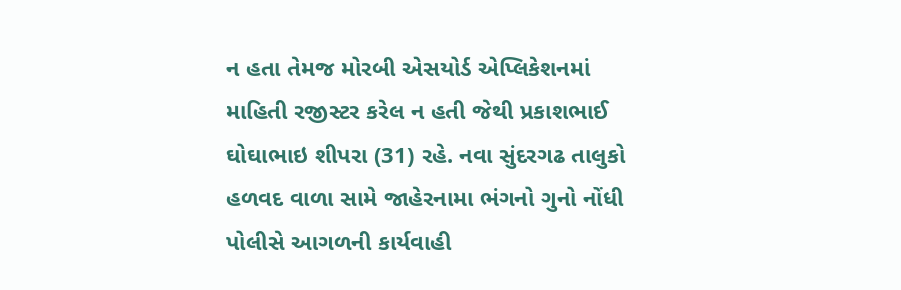ન હતા તેમજ મોરબી એસયોર્ડ એપ્લિકેશનમાં માહિતી રજીસ્ટર કરેલ ન હતી જેથી પ્રકાશભાઈ ઘોઘાભાઇ શીપરા (31) રહે. નવા સુંદરગઢ તાલુકો હળવદ વાળા સામે જાહેરનામા ભંગનો ગુનો નોંધી પોલીસે આગળની કાર્યવાહી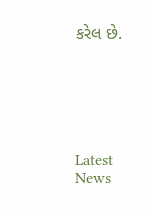કરેલ છે.






Latest News